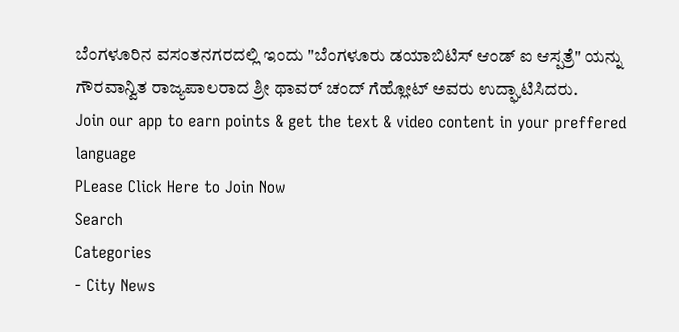ಬೆಂಗಳೂರಿನ ವಸಂತನಗರದಲ್ಲಿ ಇಂದು "ಬೆಂಗಳೂರು ಡಯಾಬಿಟಿಸ್ ಆಂಡ್ ಐ ಆಸ್ಪತ್ರೆ" ಯನ್ನು ಗೌರವಾನ್ವಿತ ರಾಜ್ಯಪಾಲರಾದ ಶ್ರೀ ಥಾವರ್ ಚಂದ್ ಗೆಹ್ಲೋಟ್ ಅವರು ಉದ್ಘಾಟಿಸಿದರು.
Join our app to earn points & get the text & video content in your preffered language
PLease Click Here to Join Now
Search
Categories
- City News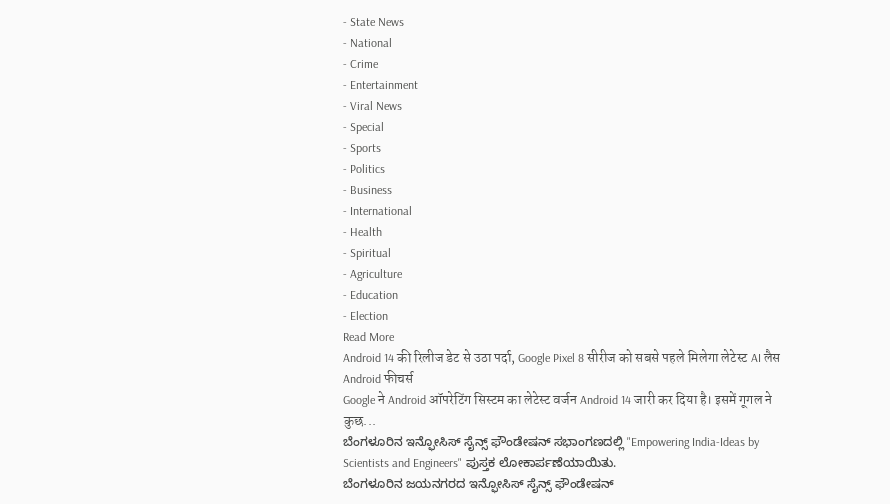- State News
- National
- Crime
- Entertainment
- Viral News
- Special
- Sports
- Politics
- Business
- International
- Health
- Spiritual
- Agriculture
- Education
- Election
Read More
Android 14 की रिलीज डेट से उठा पर्दा, Google Pixel 8 सीरीज को सबसे पहले मिलेगा लेटेस्ट AI लैस Android फीचर्स
Google ने Android ऑपरेटिंग सिस्टम का लेटेस्ट वर्जन Android 14 जारी कर दिया है। इसमें गूगल ने कुछ...
ಬೆಂಗಳೂರಿನ ಇನ್ಫೋಸಿಸ್ ಸೈನ್ಸ್ ಫೌಂಡೇಷನ್ ಸಭಾಂಗಣದಲ್ಲಿ "Empowering India-Ideas by Scientists and Engineers" ಪುಸ್ತಕ ಲೋಕಾರ್ಪಣೆಯಾಯಿತು.
ಬೆಂಗಳೂರಿನ ಜಯನಗರದ ಇನ್ಫೋಸಿಸ್ ಸೈನ್ಸ್ ಫೌಂಡೇಷನ್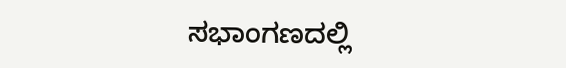ಸಭಾಂಗಣದಲ್ಲಿ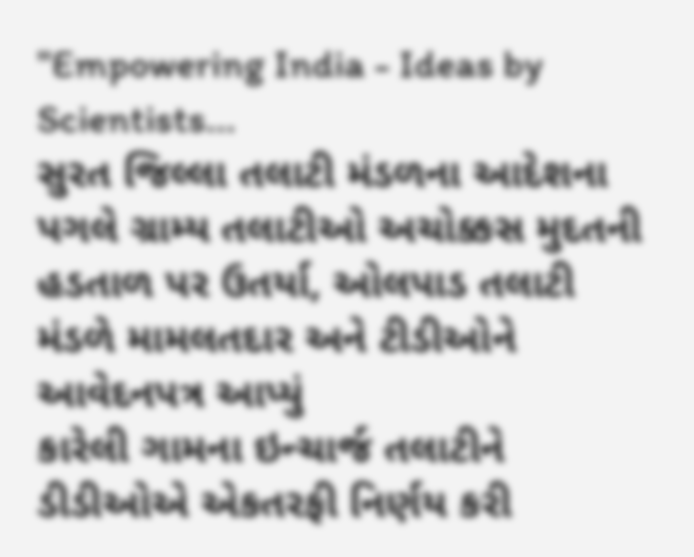"Empowering India - Ideas by Scientists...
સુરત જિલ્લા તલાટી મંડળના આદેશના પગલે ગ્રામ્ય તલાટીઓ અચોક્કસ મુદતની હડતાળ પર ઉતર્યા, ઓલપાડ તલાટી મંડળે મામલતદાર અને ટીડીઓને આવેદનપત્ર આપ્યું
કારેલી ગામના ઇન્ચાર્જ તલાટીને ડીડીઓએ એકતરફી નિર્ણય કરી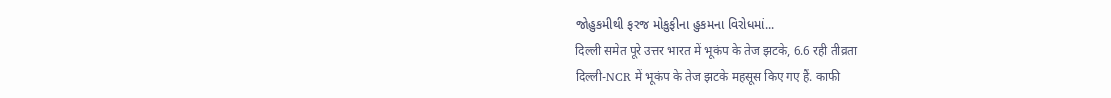જોહુકમીથી ફરજ મોકુફીના હુકમના વિરોધમાં...
दिल्ली समेत पूरे उत्तर भारत में भूकंप के तेज झटके, 6.6 रही तीव्रता
दिल्ली-NCR में भूकंप के तेज झटके महसूस किए गए हैं. काफी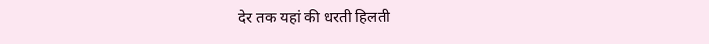देर तक यहां की धरती हिलती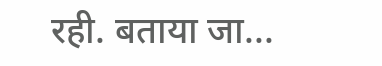रही. बताया जा...